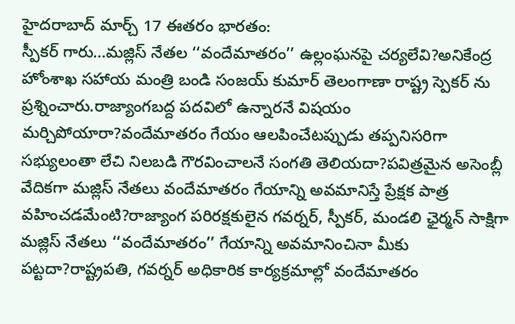హైదరాబాద్ మార్చ్ 17 ఈతరం భారతం:
స్పీకర్ గారు…మజ్లిస్ నేతల ‘‘వందేమాతరం’’ ఉల్లంఘనపై చర్యలేవి?అనికేంద్ర హోంశాఖ సహాయ మంత్రి బండి సంజయ్ కుమార్ తెలంగాణా రాష్ట్ర స్పెకర్ ను ప్రశ్నించారు.రాజ్యాంగబద్ద పదవిలో ఉన్నారనే విషయం మర్చిపోయారా?వందేమాతరం గేయం ఆలపించేటప్పుడు తప్పనిసరిగా సభ్యులంతా లేచి నిలబడి గౌరవించాలనే సంగతి తెలియదా?పవిత్రమైన అసెంబ్లీ వేదికగా మజ్లిస్ నేతలు వందేమాతరం గేయాన్ని అవమానిస్తే ప్రేక్షక పాత్ర వహించడమేంటి?రాజ్యాంగ పరిరక్షకులైన గవర్నర్, స్పీకర్, మండలి ఛైర్మన్ సాక్షిగా మజ్లిస్ నేతలు ‘‘వందేమాతరం’’ గేయాన్ని అవమానించినా మీకు పట్టదా?రాష్ట్రపతి, గవర్నర్ అధికారిక కార్యక్రమాల్లో వందేమాతరం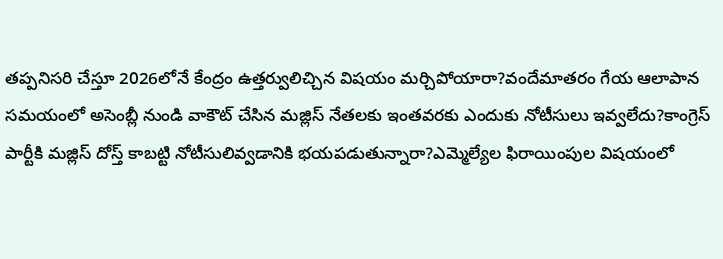తప్పనిసరి చేస్తూ 2026లోనే కేంద్రం ఉత్తర్వులిచ్చిన విషయం మర్చిపోయారా?వందేమాతరం గేయ ఆలాపాన సమయంలో అసెంబ్లీ నుండి వాకౌట్ చేసిన మజ్లిస్ నేతలకు ఇంతవరకు ఎందుకు నోటీసులు ఇవ్వలేదు?కాంగ్రెస్ పార్టీకి మజ్లిస్ దోస్త్ కాబట్టి నోటీసులివ్వడానికి భయపడుతున్నారా?ఎమ్మెల్యేల ఫిరాయింపుల విషయంలో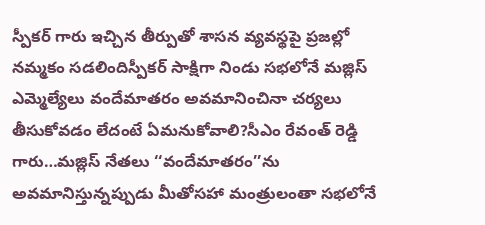స్పీకర్ గారు ఇచ్చిన తీర్పుతో శాసన వ్యవస్థపై ప్రజల్లో నమ్మకం సడలిందిస్పీకర్ సాక్షిగా నిండు సభలోనే మజ్లిస్ ఎమ్మెల్యేలు వందేమాతరం అవమానించినా చర్యలు తీసుకోవడం లేదంటే ఏమనుకోవాలి?సీఎం రేవంత్ రెడ్డి గారు…మజ్లిస్ నేతలు ‘‘వందేమాతరం’’ను అవమానిస్తున్నప్పుడు మీతోసహా మంత్రులంతా సభలోనే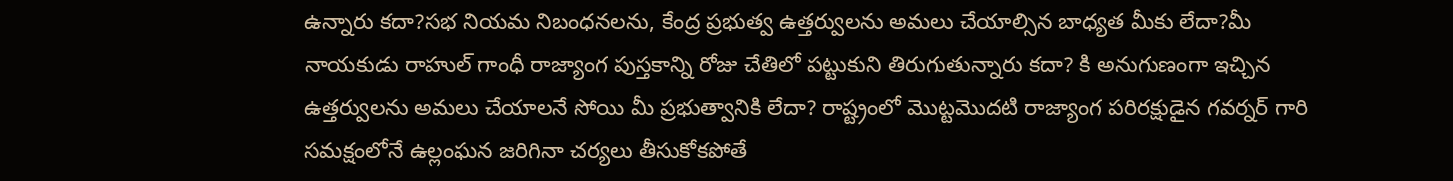ఉన్నారు కదా?సభ నియమ నిబంధనలను, కేంద్ర ప్రభుత్వ ఉత్తర్వులను అమలు చేయాల్సిన బాధ్యత మీకు లేదా?మీ నాయకుడు రాహుల్ గాంధీ రాజ్యాంగ పుస్తకాన్ని రోజు చేతిలో పట్టుకుని తిరుగుతున్నారు కదా? కి అనుగుణంగా ఇచ్చిన ఉత్తర్వులను అమలు చేయాలనే సోయి మీ ప్రభుత్వానికి లేదా? రాష్ట్రంలో మొట్టమొదటి రాజ్యాంగ పరిరక్షుడైన గవర్నర్ గారి సమక్షంలోనే ఉల్లంఘన జరిగినా చర్యలు తీసుకోకపోతే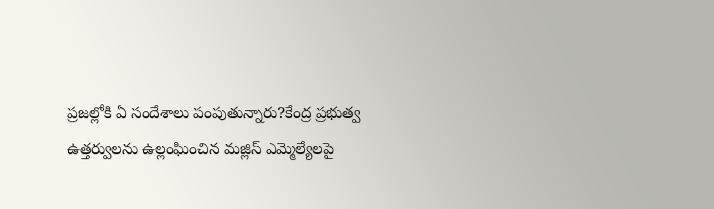ప్రజల్లోకి ఏ సందేశాలు పంపుతున్నారు?కేంద్ర ప్రభుత్వ ఉత్తర్వులను ఉల్లంఘించిన మజ్లిస్ ఎమ్మెల్యేలపై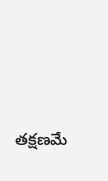తక్షణమే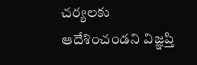చర్యలకు ఆదేశించండని విజ్ఞప్తి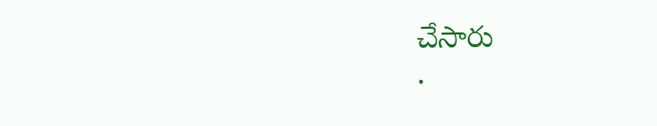చేసారు
.